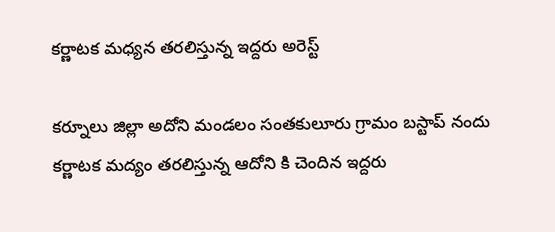కర్ణాటక మధ్యన తరలిస్తున్న ఇద్దరు అరెస్ట్

కర్నూలు జిల్లా అదోని మండలం సంతకులూరు గ్రామం బస్టాప్ నందు కర్ణాటక మద్యం తరలిస్తున్న ఆదోని కి చెందిన ఇద్దరు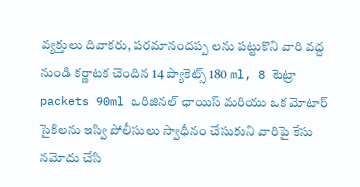వ్యక్తులు దివాకరు, పరమానందప్ప లను పట్టుకొని వారి వద్ద నుండి కర్ణాటక చెందిన 14 ప్యాకెట్స్ 180 ml, 8 టెట్రా packets 90ml ఒరిజినల్ ఛాయిస్ మరియు ఒక మోటార్ సైకిలను ఇస్వి పోలీసులు స్వాధీనం చేసుకుని వారిపై కేసు నమోదు చేసి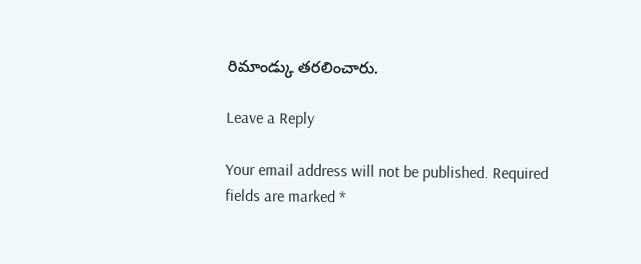రిమాండ్కు తరలించారు.

Leave a Reply

Your email address will not be published. Required fields are marked *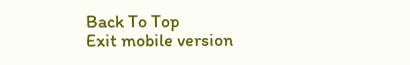Back To Top
Exit mobile version